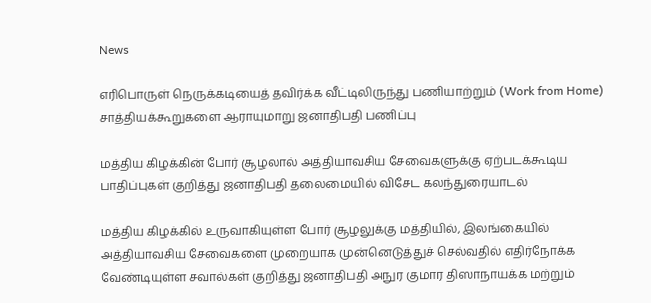News

எரிபொருள் நெருக்கடியைத் தவிர்க்க வீட்டிலிருந்து பணியாற்றும் (Work from Home) சாத்தியக்கூறுகளை ஆராயுமாறு ஜனாதிபதி பணிப்பு

மத்திய கிழக்கின் போர் சூழலால் அத்தியாவசிய சேவைகளுக்கு ஏற்படக்கூடிய பாதிப்புகள் குறித்து ஜனாதிபதி தலைமையில் விசேட கலந்துரையாடல்

மத்திய கிழக்கில் உருவாகியுள்ள போர் சூழலுக்கு மத்தியில், இலங்கையில் அத்தியாவசிய சேவைகளை முறையாக முன்னெடுத்துச் செல்வதில் எதிர்நோக்க வேண்டியுள்ள சவால்கள் குறித்து ஜனாதிபதி அநுர குமார திஸாநாயக்க மற்றும்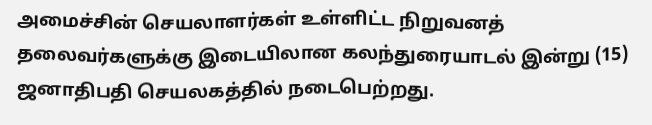அமைச்சின் செயலாளர்கள் உள்ளிட்ட நிறுவனத் தலைவர்களுக்கு இடையிலான கலந்துரையாடல் இன்று (15) ஜனாதிபதி செயலகத்தில் நடைபெற்றது.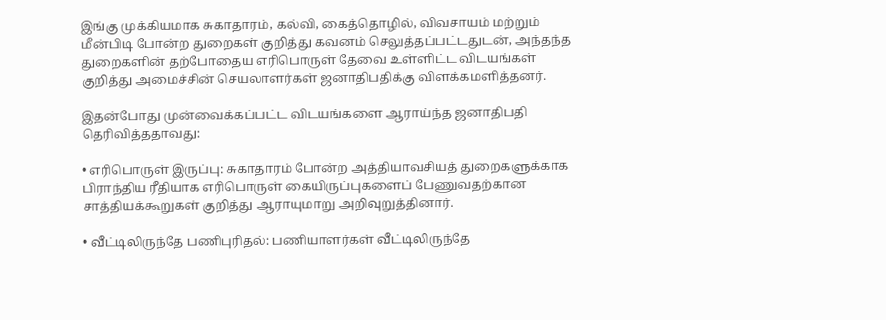இங்கு முக்கியமாக சுகாதாரம், கல்வி, கைத்தொழில், விவசாயம் மற்றும் மீன்பிடி போன்ற துறைகள் குறித்து கவனம் செலுத்தப்பட்டதுடன், அந்தந்த துறைகளின் தற்போதைய எரிபொருள் தேவை உள்ளிட்ட விடயங்கள் குறித்து அமைச்சின் செயலாளர்கள் ஜனாதிபதிக்கு விளக்கமளித்தனர்.

இதன்போது முன்வைக்கப்பட்ட விடயங்களை ஆராய்ந்த ஜனாதிபதி தெரிவித்ததாவது:

• எரிபொருள் இருப்பு: சுகாதாரம் போன்ற அத்தியாவசியத் துறைகளுக்காக பிராந்திய ரீதியாக எரிபொருள் கையிருப்புகளைப் பேணுவதற்கான சாத்தியக்கூறுகள் குறித்து ஆராயுமாறு அறிவுறுத்தினார்.

• வீட்டிலிருந்தே பணிபுரிதல்: பணியாளர்கள் வீட்டிலிருந்தே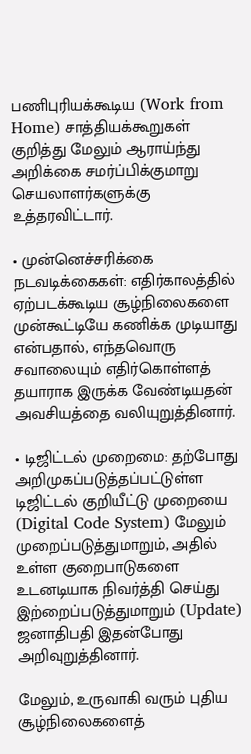பணிபுரியக்கூடிய (Work from Home) சாத்தியக்கூறுகள் குறித்து மேலும் ஆராய்ந்து அறிக்கை சமர்ப்பிக்குமாறு செயலாளர்களுக்கு உத்தரவிட்டார்.

• முன்னெச்சரிக்கை நடவடிக்கைகள்: எதிர்காலத்தில் ஏற்படக்கூடிய சூழ்நிலைகளை முன்கூட்டியே கணிக்க முடியாது என்பதால், எந்தவொரு சவாலையும் எதிர்கொள்ளத் தயாராக இருக்க வேண்டியதன் அவசியத்தை வலியுறுத்தினார்.

• டிஜிட்டல் முறைமை: தற்போது அறிமுகப்படுத்தப்பட்டுள்ள டிஜிட்டல் குறியீட்டு முறையை (Digital Code System) மேலும் முறைப்படுத்துமாறும், அதில் உள்ள குறைபாடுகளை உடனடியாக நிவர்த்தி செய்து இற்றைப்படுத்துமாறும் (Update) ஜனாதிபதி இதன்போது அறிவுறுத்தினார்.

மேலும், உருவாகி வரும் புதிய சூழ்நிலைகளைத்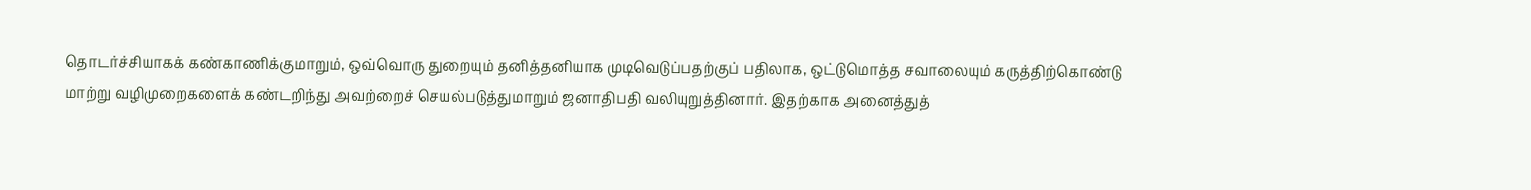தொடர்ச்சியாகக் கண்காணிக்குமாறும், ஒவ்வொரு துறையும் தனித்தனியாக முடிவெடுப்பதற்குப் பதிலாக, ஒட்டுமொத்த சவாலையும் கருத்திற்கொண்டு மாற்று வழிமுறைகளைக் கண்டறிந்து அவற்றைச் செயல்படுத்துமாறும் ஜனாதிபதி வலியுறுத்தினார். இதற்காக அனைத்துத்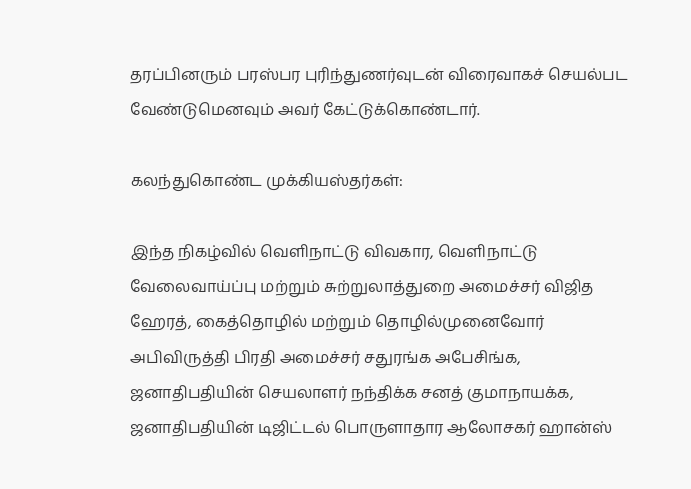தரப்பினரும் பரஸ்பர புரிந்துணர்வுடன் விரைவாகச் செயல்பட வேண்டுமெனவும் அவர் கேட்டுக்கொண்டார்.

கலந்துகொண்ட முக்கியஸ்தர்கள்:

இந்த நிகழ்வில் வெளிநாட்டு விவகார, வெளிநாட்டு வேலைவாய்ப்பு மற்றும் சுற்றுலாத்துறை அமைச்சர் விஜித ஹேரத், கைத்தொழில் மற்றும் தொழில்முனைவோர் அபிவிருத்தி பிரதி அமைச்சர் சதுரங்க அபேசிங்க, ஜனாதிபதியின் செயலாளர் நந்திக்க சனத் குமாநாயக்க, ஜனாதிபதியின் டிஜிட்டல் பொருளாதார ஆலோசகர் ஹான்ஸ்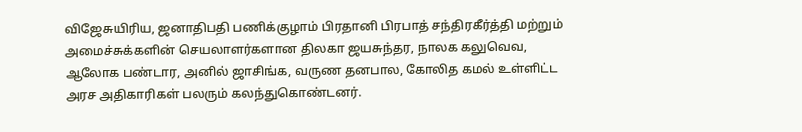விஜேசுயிரிய, ஜனாதிபதி பணிக்குழாம் பிரதானி பிரபாத் சந்திரகீர்த்தி மற்றும் அமைச்சுக்களின் செயலாளர்களான திலகா ஜயசுந்தர, நாலக கலுவெவ, ஆலோக பண்டார, அனில் ஜாசிங்க, வருண தனபால, கோலித கமல் உள்ளிட்ட அரச அதிகாரிகள் பலரும் கலந்துகொண்டனர்.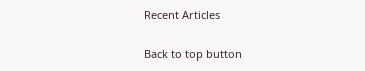Recent Articles

Back to top button